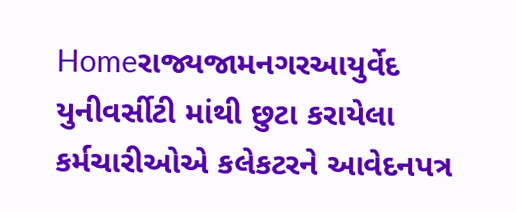Homeરાજ્યજામનગરઆયુર્વેદ યુનીવર્સીટી માંથી છુટા કરાયેલા કર્મચારીઓએ કલેકટરને આવેદનપત્ર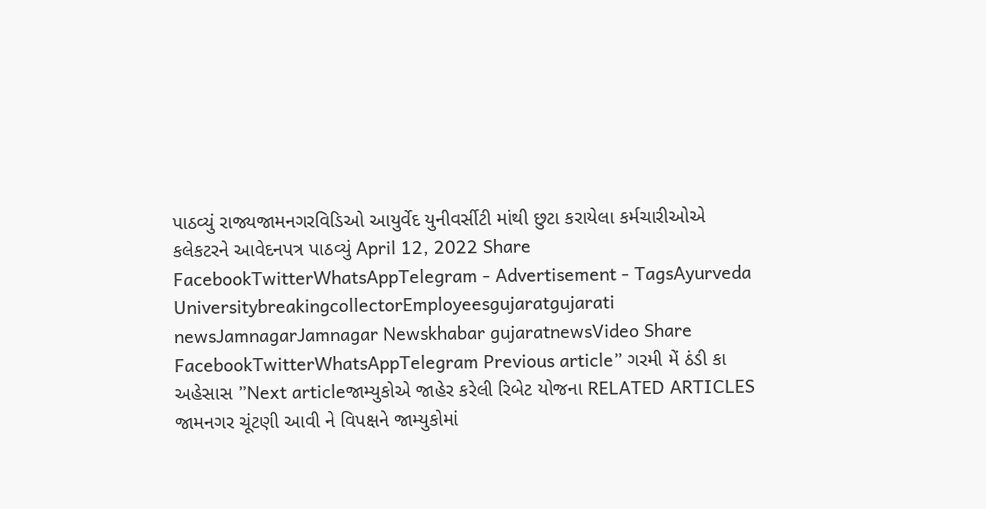પાઠવ્યું રાજ્યજામનગરવિડિઓ આયુર્વેદ યુનીવર્સીટી માંથી છુટા કરાયેલા કર્મચારીઓએ કલેકટરને આવેદનપત્ર પાઠવ્યું April 12, 2022 Share FacebookTwitterWhatsAppTelegram - Advertisement - TagsAyurveda UniversitybreakingcollectorEmployeesgujaratgujarati newsJamnagarJamnagar Newskhabar gujaratnewsVideo Share FacebookTwitterWhatsAppTelegram Previous article” ગરમી મેં ઠંડી કા અહેસાસ ”Next articleજામ્યુકોએ જાહેર કરેલી રિબેટ યોજના RELATED ARTICLES જામનગર ચૂંટણી આવી ને વિપક્ષને જામ્યુકોમાં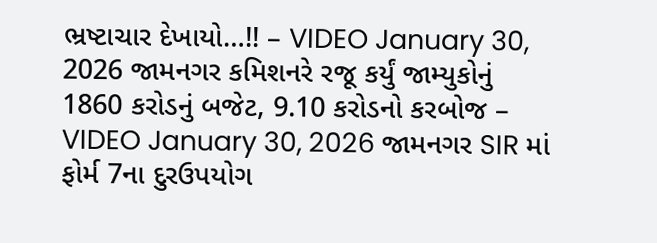ભ્રષ્ટાચાર દેખાયો…!! – VIDEO January 30, 2026 જામનગર કમિશનરે રજૂ કર્યું જામ્યુકોનું 1860 કરોડનું બજેટ, 9.10 કરોડનો કરબોજ – VIDEO January 30, 2026 જામનગર SIR માં ફોર્મ 7ના દુરઉપયોગ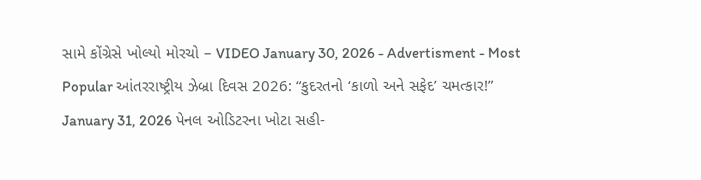સામે કોંગ્રેસે ખોલ્યો મોરચો – VIDEO January 30, 2026 - Advertisment - Most Popular આંતરરાષ્ટ્રીય ઝેબ્રા દિવસ 2026: “કુદરતનો ‘કાળો અને સફેદ’ ચમત્કાર!” January 31, 2026 પેનલ ઓડિટરના ખોટા સહી-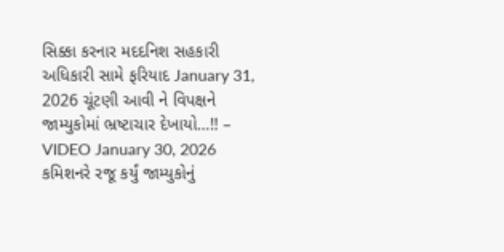સિક્કા કરનાર મદદનિશ સહકારી અધિકારી સામે ફરિયાદ January 31, 2026 ચૂંટણી આવી ને વિપક્ષને જામ્યુકોમાં ભ્રષ્ટાચાર દેખાયો…!! – VIDEO January 30, 2026 કમિશનરે રજૂ કર્યું જામ્યુકોનું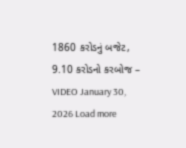1860 કરોડનું બજેટ, 9.10 કરોડનો કરબોજ – VIDEO January 30, 2026 Load more